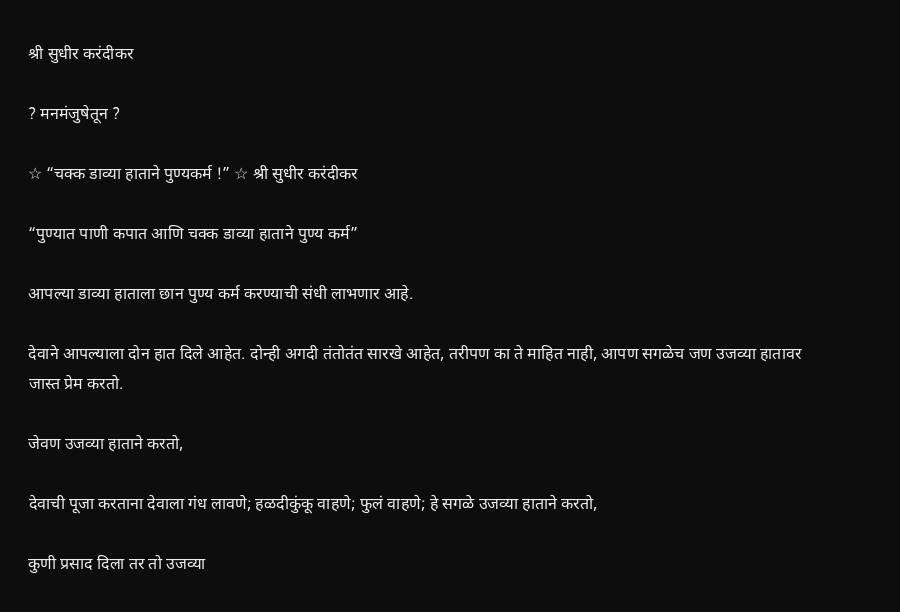श्री सुधीर करंदीकर

? मनमंजुषेतून ?

☆ “चक्क डाव्या हाताने पुण्यकर्म !” ☆ श्री सुधीर करंदीकर

“पुण्यात पाणी कपात आणि चक्क डाव्या हाताने पुण्य कर्म”

आपल्या डाव्या हाताला छान पुण्य कर्म करण्याची संधी लाभणार आहे.

देवाने आपल्याला दोन हात दिले आहेत. दोन्ही अगदी तंतोतंत सारखे आहेत, तरीपण का ते माहित नाही, आपण सगळेच जण उजव्या हातावर जास्त प्रेम करतो.

जेवण उजव्या हाताने करतो,

देवाची पूजा करताना देवाला गंध लावणे; हळदीकुंकू वाहणे; फुलं वाहणे; हे सगळे उजव्या हाताने करतो,

कुणी प्रसाद दिला तर तो उजव्या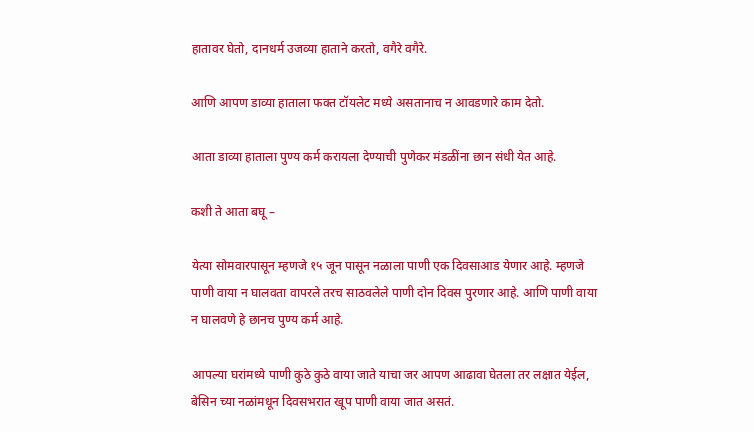हातावर घेतो, दानधर्म उजव्या हाताने करतो, वगैरे वगैरे.

आणि आपण डाव्या हाताला फक्त टॉयलेट मध्ये असतानाच न आवडणारे काम देतो.

आता डाव्या हाताला पुण्य कर्म करायला देण्याची पुणेकर मंडळींना छान संधी येत आहे.

कशी ते आता बघू –

येत्या सोमवारपासून म्हणजे १५ जून पासून नळाला पाणी एक दिवसाआड येणार आहे. म्हणजे पाणी वाया न घालवता वापरले तरच साठवलेले पाणी दोन दिवस पुरणार आहे. आणि पाणी वाया न घालवणे हे छानच पुण्य कर्म आहे.

आपल्या घरांमध्ये पाणी कुठे कुठे वाया जाते याचा जर आपण आढावा घेतला तर लक्षात येईल, बेसिन च्या नळांमधून दिवसभरात खूप पाणी वाया जात असतं.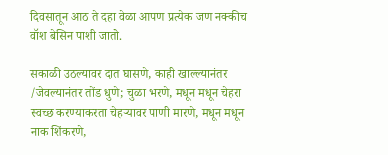दिवसातून आठ ते दहा वेळा आपण प्रत्येक जण नक्कीच वॉश बेसिन पाशी जातो.

सकाळी उठल्यावर दात घासणे, काही खाल्ल्यानंतर /जेवल्यानंतर तोंड धुणे; चुळा भरणे, मधून मधून चेहरा स्वच्छ करण्याकरता चेहऱ्यावर पाणी मारणे, मधून मधून नाक शिंकरणे,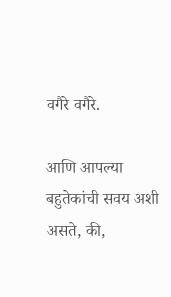वगैरे वगैरे.

आणि आपल्या बहुतेकांची सवय अशी असते, की,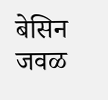बेसिन जवळ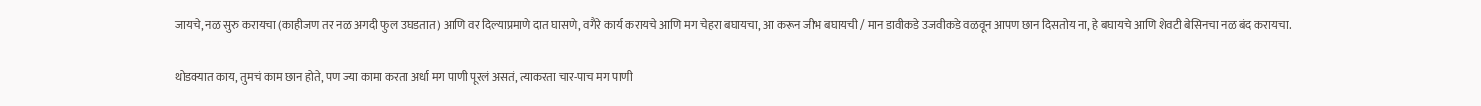जायचे, नळ सुरु करायचा (काहीजण तर नळ अगदी फुल उघडतात) आणि वर दिल्याप्रमाणे दात घासणे, वगैरे कार्य करायचे आणि मग चेहरा बघायचा, आ करून जीभ बघायची / मान डावीकडे उजवीकडे वळवून आपण छान दिसतोय ना, हे बघायचे आणि शेवटी बेसिनचा नळ बंद करायचा.

थोडक्यात काय, तुमचं काम छान होते, पण ज्या कामा करता अर्धा मग पाणी पूरलं असतं, त्याकरता चार-पाच मग पाणी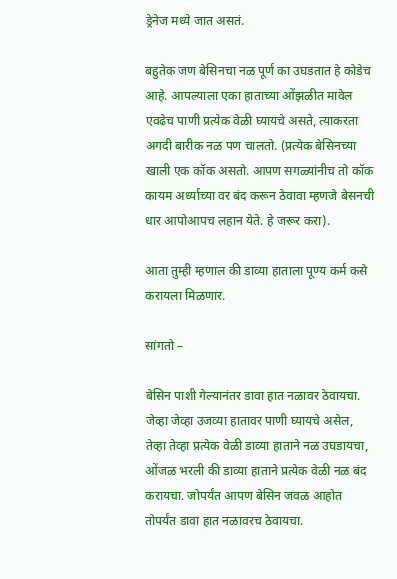ड्रेनेज मध्ये जात असतं.

बहुतेक जण बेसिनचा नळ पूर्ण का उघडतात हे कोडेच आहे. आपल्याला एका हाताच्या ओंझळीत मावेल एवढेच पाणी प्रत्येक वेळी घ्यायचे असते, त्याकरता अगदी बारीक नळ पण चालतो. (प्रत्येक बेसिनच्या खाली एक कॉक असतो. आपण सगळ्यांनीच तो कॉक कायम अर्ध्याच्या वर बंद करून ठेवावा म्हणजे बेसनची धार आपोआपच लहान येते. हे जरूर करा).

आता तुम्ही म्हणाल की डाव्या हाताला पूण्य कर्म कसे करायला मिळणार.

सांगतो –

बेसिन पाशी गेल्यानंतर डावा हात नळावर ठेवायचा. जेव्हा जेव्हा उजव्या हातावर पाणी घ्यायचे असेल, तेव्हा तेव्हा प्रत्येक वेळी डाव्या हाताने नळ उघडायचा, ओंजळ भरली की डाव्या हाताने प्रत्येक वेळी नळ बंद करायचा. जोपर्यंत आपण बेसिन जवळ आहोत तोपर्यंत डावा हात नळावरच ठेवायचा.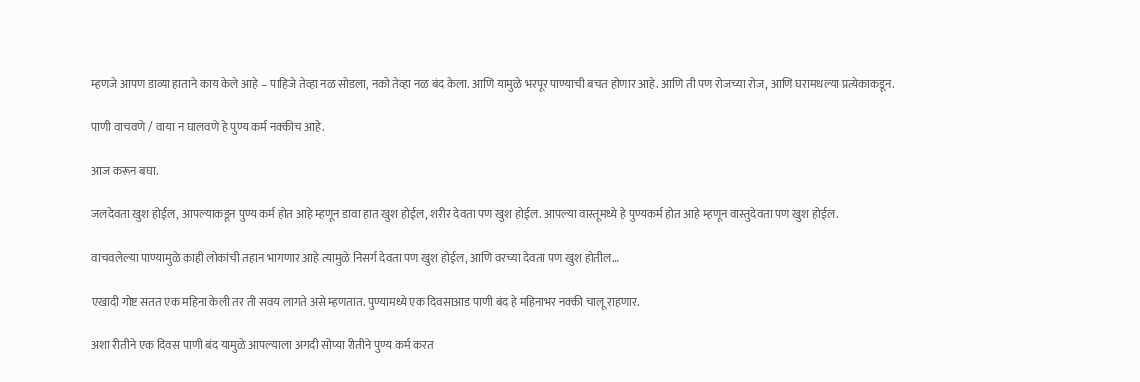म्हणजे आपण डाव्या हाताने काय केले आहे – पाहिजे तेव्हा नळ सोडला, नको तेव्हा नळ बंद केला. आणि यामुळे भरपूर पाण्याची बचत होणार आहे. आणि ती पण रोजच्या रोज, आणि घरामधल्या प्रत्येकाकडून.

पाणी वाचवणे / वाया न घालवणे हे पुण्य कर्म नक्कीच आहे.

आज करून बघा.

जलदेवता खुश होईल, आपल्याकडून पुण्य कर्म होत आहे म्हणून डावा हात खुश होईल, शरीर देवता पण खुश होईल. आपल्या वास्तूमध्ये हे पुण्यकर्म होत आहे म्हणून वास्तुदेवता पण खुश होईल.

वाचवलेल्या पाण्यामुळे काही लोकांची तहान भागणार आहे त्यामुळे निसर्ग देवता पण खुश होईल, आणि वरच्या देवता पण खुश होतील…

एखादी गोष्ट सतत एक महिना केली तर ती सवय लागते असे म्हणतात. पुण्यामध्ये एक दिवसाआड पाणी बंद हे महिनाभर नक्की चालू राहणार.

अशा रीतीने एक दिवस पाणी बंद यामुळे आपल्याला अगदी सोप्या रीतीने पुण्य कर्म करत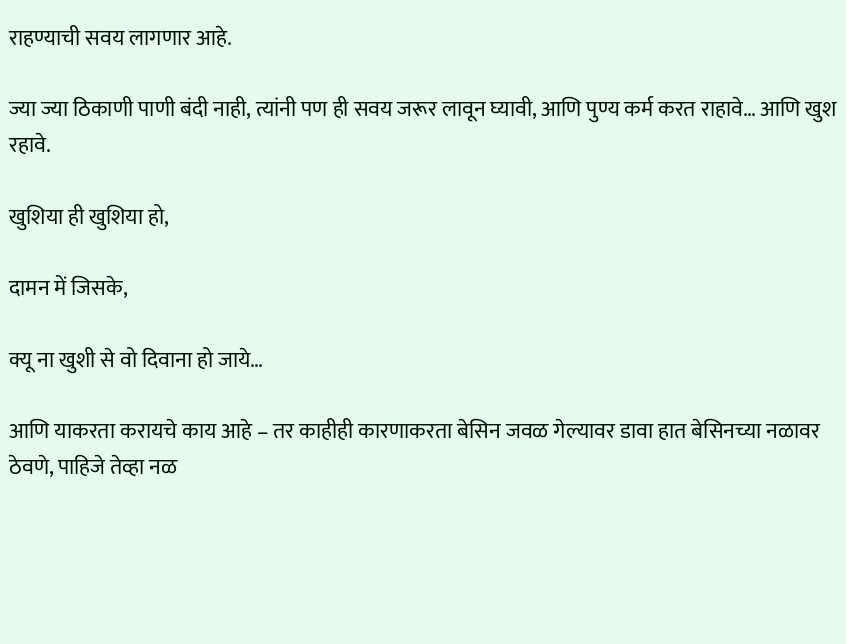राहण्याची सवय लागणार आहे.

ज्या ज्या ठिकाणी पाणी बंदी नाही, त्यांनी पण ही सवय जरूर लावून घ्यावी, आणि पुण्य कर्म करत राहावे… आणि खुश रहावे.

खुशिया ही खुशिया हो,

दामन में जिसके,

क्यू ना खुशी से वो दिवाना हो जाये…

आणि याकरता करायचे काय आहे – तर काहीही कारणाकरता बेसिन जवळ गेल्यावर डावा हात बेसिनच्या नळावर ठेवणे, पाहिजे तेव्हा नळ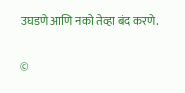उघडणे आणि नको तेव्हा बंद करणे.

©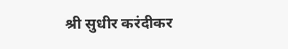श्री सुधीर करंदीकर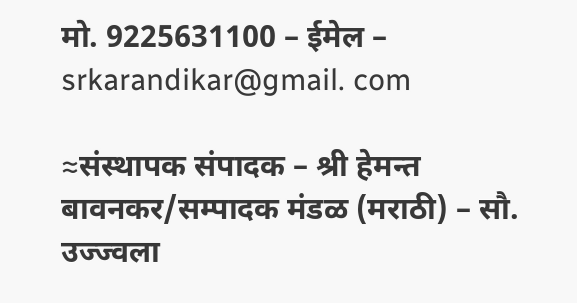मो. 9225631100 – ईमेल – srkarandikar@gmail. com

≈संस्थापक संपादक – श्री हेमन्त बावनकर/सम्पादक मंडळ (मराठी) – सौ. उज्ज्वला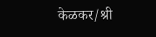केळकर/श्री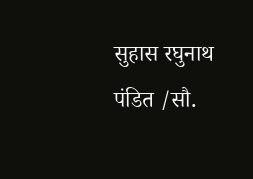सुहास रघुनाथ पंडित /सौ.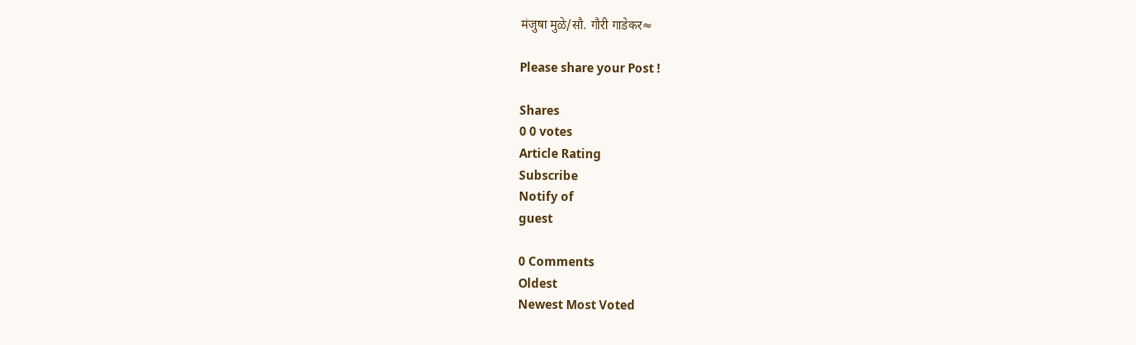मंजुषा मुळे/सौ. गौरी गाडेकर≈

Please share your Post !

Shares
0 0 votes
Article Rating
Subscribe
Notify of
guest

0 Comments
Oldest
Newest Most Voted